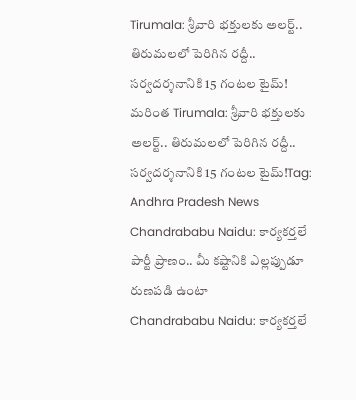Tirumala: శ్రీవారి భక్తులకు అలర్ట్.. తిరుమలలో పెరిగిన రద్దీ.. సర్వదర్శనానికి 15 గంటల టైమ్!
మరింత Tirumala: శ్రీవారి భక్తులకు అలర్ట్.. తిరుమలలో పెరిగిన రద్దీ.. సర్వదర్శనానికి 15 గంటల టైమ్!Tag: Andhra Pradesh News
Chandrababu Naidu: కార్యకర్తలే పార్టీ ప్రాణం.. మీ కష్టానికి ఎల్లప్పుడూ రుణపడి ఉంటా
Chandrababu Naidu: కార్యకర్తలే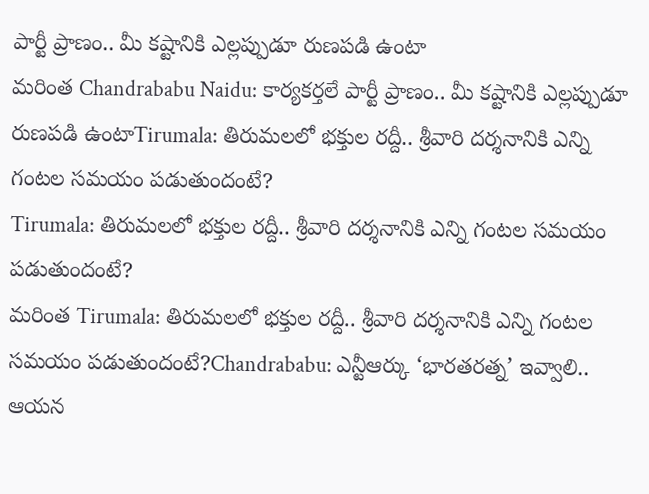పార్టీ ప్రాణం.. మీ కష్టానికి ఎల్లప్పుడూ రుణపడి ఉంటా
మరింత Chandrababu Naidu: కార్యకర్తలే పార్టీ ప్రాణం.. మీ కష్టానికి ఎల్లప్పుడూ రుణపడి ఉంటాTirumala: తిరుమలలో భక్తుల రద్దీ.. శ్రీవారి దర్శనానికి ఎన్ని గంటల సమయం పడుతుందంటే?
Tirumala: తిరుమలలో భక్తుల రద్దీ.. శ్రీవారి దర్శనానికి ఎన్ని గంటల సమయం పడుతుందంటే?
మరింత Tirumala: తిరుమలలో భక్తుల రద్దీ.. శ్రీవారి దర్శనానికి ఎన్ని గంటల సమయం పడుతుందంటే?Chandrababu: ఎన్టీఆర్కు ‘భారతరత్న’ ఇవ్వాలి.. ఆయన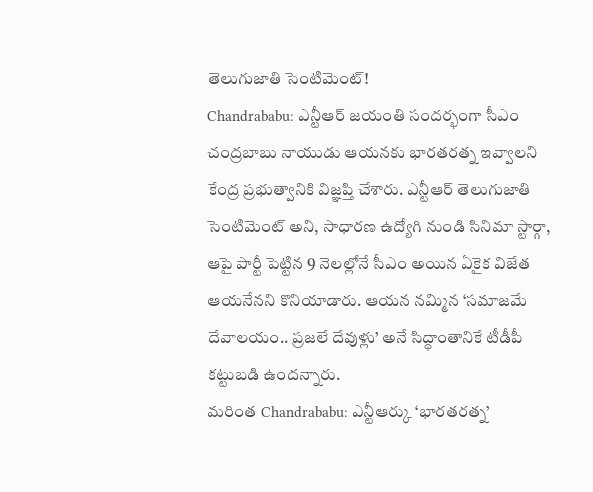తెలుగుజాతి సెంటిమెంట్!
Chandrababu: ఎన్టీఆర్ జయంతి సందర్భంగా సీఎం చంద్రబాబు నాయుడు ఆయనకు భారతరత్న ఇవ్వాలని కేంద్ర ప్రభుత్వానికి విజ్ఞప్తి చేశారు. ఎన్టీఆర్ తెలుగుజాతి సెంటిమెంట్ అని, సాధారణ ఉద్యోగి నుండి సినిమా స్టార్గా, ఆపై పార్టీ పెట్టిన 9 నెలల్లోనే సీఎం అయిన ఏకైక విజేత ఆయనేనని కొనియాడారు. ఆయన నమ్మిన ‘సమాజమే దేవాలయం.. ప్రజలే దేవుళ్లు’ అనే సిద్ధాంతానికే టీడీపీ కట్టుబడి ఉందన్నారు.
మరింత Chandrababu: ఎన్టీఆర్కు ‘భారతరత్న’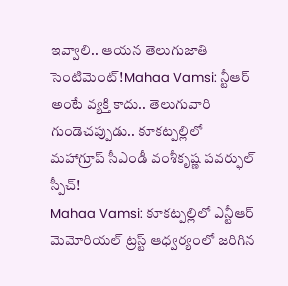ఇవ్వాలి.. ఆయన తెలుగుజాతి సెంటిమెంట్!Mahaa Vamsi: న్టీఆర్ అంటే వ్యక్తి కాదు.. తెలుగువారి గుండెచప్పుడు.. కూకట్పల్లిలో మహాగ్రూప్ సీఎండీ వంశీకృష్ణ పవర్ఫుల్ స్పీచ్!
Mahaa Vamsi: కూకట్పల్లిలో ఎన్టీఆర్ మెమోరియల్ ట్రస్ట్ ఆధ్వర్యంలో జరిగిన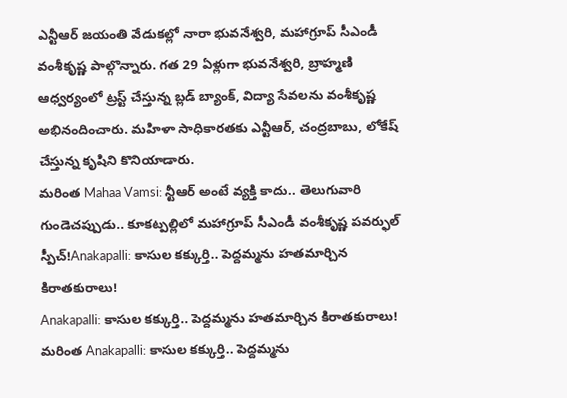ఎన్టీఆర్ జయంతి వేడుకల్లో నారా భువనేశ్వరి, మహాగ్రూప్ సీఎండీ వంశీకృష్ణ పాల్గొన్నారు. గత 29 ఏళ్లుగా భువనేశ్వరి, బ్రాహ్మణి ఆధ్వర్యంలో ట్రస్ట్ చేస్తున్న బ్లడ్ బ్యాంక్, విద్యా సేవలను వంశీకృష్ణ అభినందించారు. మహిళా సాధికారతకు ఎన్టీఆర్, చంద్రబాబు, లోకేష్ చేస్తున్న కృషిని కొనియాడారు.
మరింత Mahaa Vamsi: న్టీఆర్ అంటే వ్యక్తి కాదు.. తెలుగువారి గుండెచప్పుడు.. కూకట్పల్లిలో మహాగ్రూప్ సీఎండీ వంశీకృష్ణ పవర్ఫుల్ స్పీచ్!Anakapalli: కాసుల కక్కుర్తి.. పెద్దమ్మను హతమార్చిన కిరాతకురాలు!
Anakapalli: కాసుల కక్కుర్తి.. పెద్దమ్మను హతమార్చిన కిరాతకురాలు!
మరింత Anakapalli: కాసుల కక్కుర్తి.. పెద్దమ్మను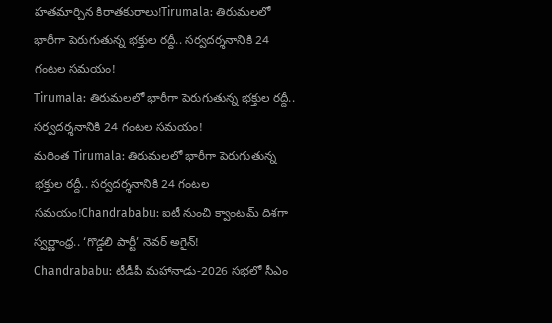హతమార్చిన కిరాతకురాలు!Tirumala: తిరుమలలో భారీగా పెరుగుతున్న భక్తుల రద్దీ.. సర్వదర్శనానికి 24 గంటల సమయం!
Tirumala: తిరుమలలో భారీగా పెరుగుతున్న భక్తుల రద్దీ.. సర్వదర్శనానికి 24 గంటల సమయం!
మరింత Tirumala: తిరుమలలో భారీగా పెరుగుతున్న భక్తుల రద్దీ.. సర్వదర్శనానికి 24 గంటల సమయం!Chandrababu: ఐటీ నుంచి క్వాంటమ్ దిశగా స్వర్ణాంధ్ర.. ‘గొడ్డలి పార్టీ’ నెవర్ అగైన్!
Chandrababu: టీడీపీ మహానాడు-2026 సభలో సీఎం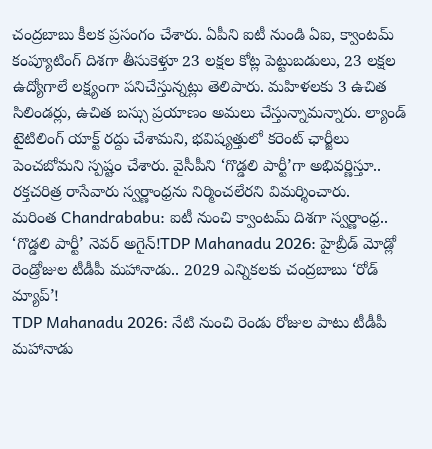చంద్రబాబు కీలక ప్రసంగం చేశారు. ఏపీని ఐటీ నుండి ఏఐ, క్వాంటమ్ కంప్యూటింగ్ దిశగా తీసుకెళ్తూ 23 లక్షల కోట్ల పెట్టుబడులు, 23 లక్షల ఉద్యోగాలే లక్ష్యంగా పనిచేస్తున్నట్లు తెలిపారు. మహిళలకు 3 ఉచిత సిలిండర్లు, ఉచిత బస్సు ప్రయాణం అమలు చేస్తున్నామన్నారు. ల్యాండ్ టైటిలింగ్ యాక్ట్ రద్దు చేశామని, భవిష్యత్తులో కరెంట్ ఛార్జీలు పెంచబోమని స్పష్టం చేశారు. వైసీపీని ‘గొడ్డలి పార్టీ’గా అభివర్ణిస్తూ.. రక్తచరిత్ర రాసేవారు స్వర్ణాంధ్రను నిర్మించలేరని విమర్శించారు.
మరింత Chandrababu: ఐటీ నుంచి క్వాంటమ్ దిశగా స్వర్ణాంధ్ర.. ‘గొడ్డలి పార్టీ’ నెవర్ అగైన్!TDP Mahanadu 2026: హైబ్రీడ్ మోడ్లో రెండ్రోజుల టీడీపీ మహానాడు.. 2029 ఎన్నికలకు చంద్రబాబు ‘రోడ్ మ్యాప్’!
TDP Mahanadu 2026: నేటి నుంచి రెండు రోజుల పాటు టీడీపీ మహానాడు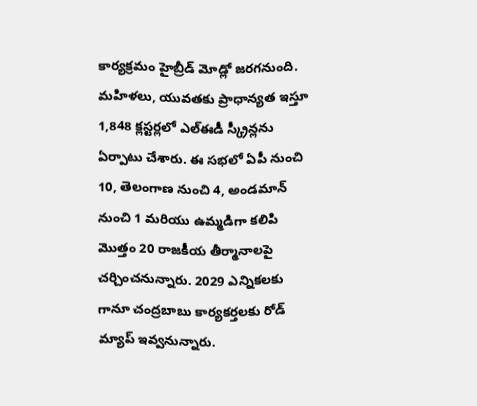కార్యక్రమం హైబ్రీడ్ మోడ్లో జరగనుంది. మహిళలు, యువతకు ప్రాధాన్యత ఇస్తూ 1,848 క్లస్టర్లలో ఎల్ఈడీ స్క్రీన్లను ఏర్పాటు చేశారు. ఈ సభలో ఏపీ నుంచి 10, తెలంగాణ నుంచి 4, అండమాన్ నుంచి 1 మరియు ఉమ్మడిగా కలిపి మొత్తం 20 రాజకీయ తీర్మానాలపై చర్చించనున్నారు. 2029 ఎన్నికలకు గానూ చంద్రబాబు కార్యకర్తలకు రోడ్ మ్యాప్ ఇవ్వనున్నారు.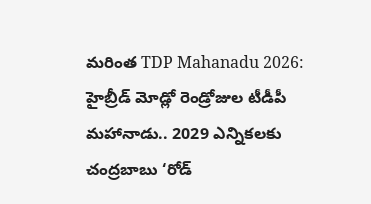మరింత TDP Mahanadu 2026: హైబ్రీడ్ మోడ్లో రెండ్రోజుల టీడీపీ మహానాడు.. 2029 ఎన్నికలకు చంద్రబాబు ‘రోడ్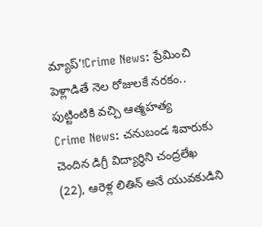మ్యాప్’!Crime News: ప్రేమించి పెళ్లాడితే నెల రోజులకే నరకం.. పుట్టింటికి వచ్చి ఆత్మహత్య
Crime News: చనుబండ శివారుకు చెందిన డిగ్రీ విద్యార్థిని చంద్రలేఖ (22), ఆరెళ్ల లితిన్ అనే యువకుడిని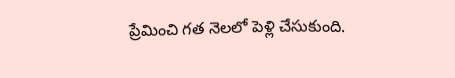ప్రేమించి గత నెలలో పెళ్లి చేసుకుంది.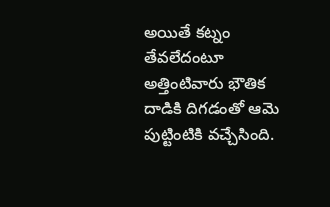అయితే కట్నం తేవలేదంటూ అత్తింటివారు భౌతిక దాడికి దిగడంతో ఆమె పుట్టింటికి వచ్చేసింది.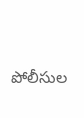పోలీసుల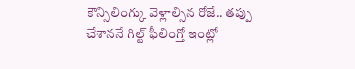కౌన్సిలింగ్కు వెళ్లాల్సిన రోజే.. తప్పు చేశాననే గిల్ట్ ఫీలింగ్తో ఇంట్లో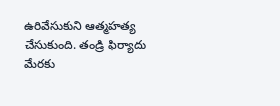ఉరివేసుకుని ఆత్మహత్య చేసుకుంది. తండ్రి ఫిర్యాదు మేరకు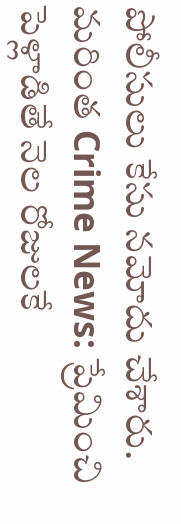పోలీసులు కేసు నమోదు చేశారు.
మరింత Crime News: ప్రేమించి పెళ్లాడితే నెల రోజులకే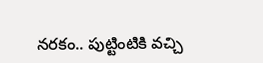నరకం.. పుట్టింటికి వచ్చి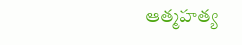ఆత్మహత్య